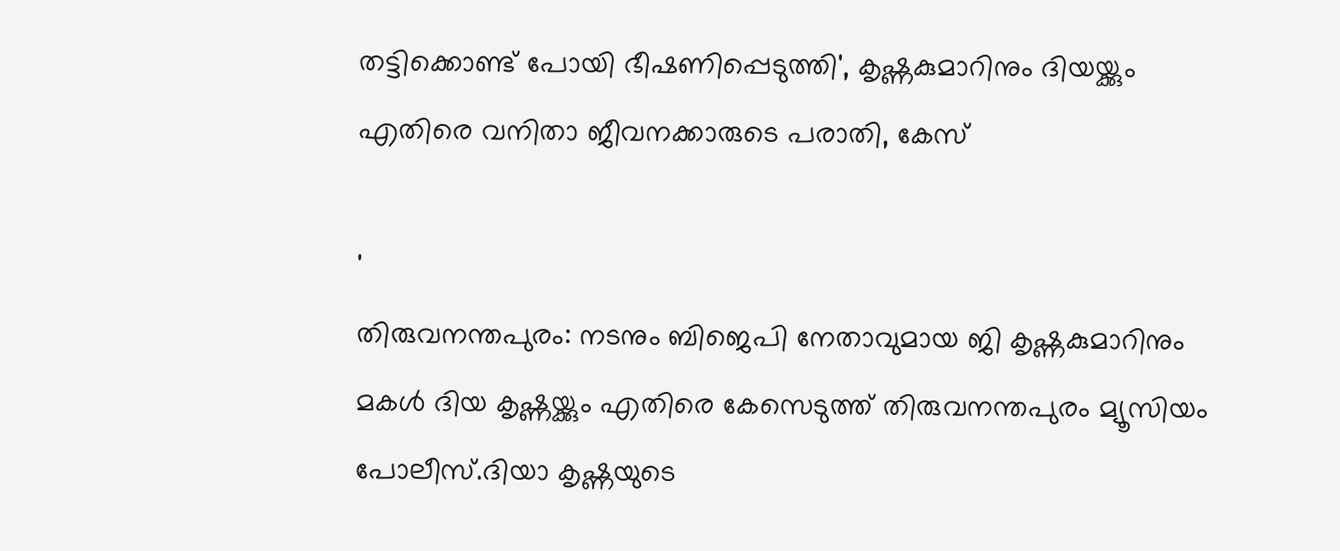തട്ടിക്കൊണ്ട് പോയി ഭീഷണിപ്പെടുത്തി', കൃഷ്ണകുമാറിനും ദിയയ്ക്കും എതിരെ വനിതാ ജീവനക്കാരുടെ പരാതി, കേസ്

'
തിരുവനന്തപുരം: നടനും ബിജെപി നേതാവുമായ ജി കൃഷ്ണകുമാറിനും മകള്‍ ദിയ കൃഷ്ണയ്ക്കും എതിരെ കേസെടുത്ത് തിരുവനന്തപുരം മ്യൂസിയം പോലീസ്.ദിയാ കൃഷ്ണയുടെ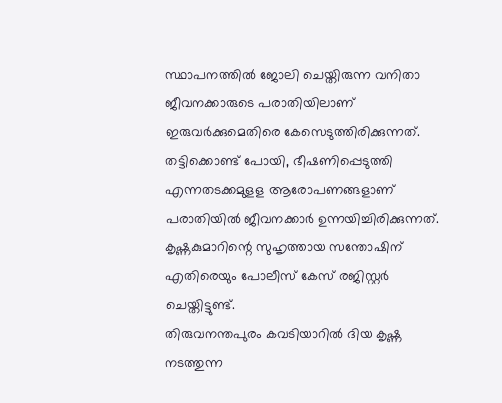സ്ഥാപനത്തില്‍ ജോലി ചെയ്തിരുന്ന വനിതാ ജീവനക്കാരുടെ പരാതിയിലാണ് ഇരുവര്‍ക്കുമെതിരെ കേസെടുത്തിരിക്കുന്നത്. തട്ടിക്കൊണ്ട് പോയി, ഭീഷണിപ്പെടുത്തി എന്നതടക്കമുളള ആരോപണങ്ങളാണ് പരാതിയില്‍ ജീവനക്കാര്‍ ഉന്നയിച്ചിരിക്കുന്നത്. കൃഷ്ണകുമാറിന്റെ സുഹൃത്തായ സന്തോഷിന് എതിരെയും പോലീസ് കേസ് രജിസ്റ്റര്‍ ചെയ്തിട്ടുണ്ട്.
തിരുവനന്തപുരം കവടിയാറില്‍ ദിയ കൃഷ്ണ നടത്തുന്ന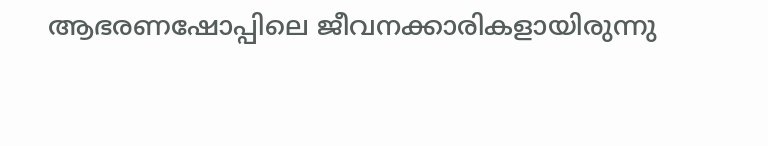ആഭരണഷോപ്പിലെ ജീവനക്കാരികളായിരുന്നു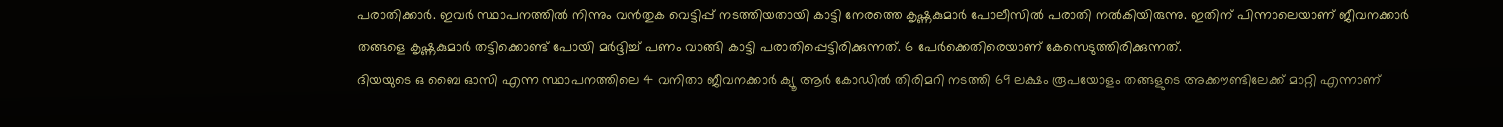പരാതിക്കാര്‍. ഇവര്‍ സ്ഥാപനത്തില്‍ നിന്നും വന്‍തുക വെട്ടിപ്പ് നടത്തിയതായി കാട്ടി നേരത്തെ കൃഷ്ണകുമാര്‍ പോലീസില്‍ പരാതി നല്‍കിയിരുന്നു. ഇതിന് പിന്നാലെയാണ് ജീവനക്കാര്‍ തങ്ങളെ കൃഷ്ണകുമാര്‍ തട്ടിക്കൊണ്ട് പോയി മർദ്ദിച്ച്‌ പണം വാങ്ങി കാട്ടി പരാതിപ്പെട്ടിരിക്കുന്നത്. 6 പേർക്കെതിരെയാണ് കേസെടുത്തിരിക്കുന്നത്.
ദിയയുടെ ഒ ബൈ ഓസി എന്ന സ്ഥാപനത്തിലെ 4 വനിതാ ജീവനക്കാര്‍ ക്യൂ ആര്‍ കോഡില്‍ തിരിമറി നടത്തി 69 ലക്ഷം രൂപയോളം തങ്ങളുടെ അക്കൗണ്ടിലേക്ക് മാറ്റി എന്നാണ്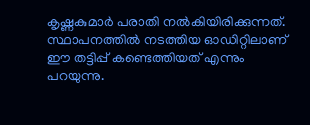കൃഷ്ണകുമാര്‍ പരാതി നല്‍കിയിരിക്കുന്നത്. സ്ഥാപനത്തില്‍ നടത്തിയ ഓഡിറ്റിലാണ് ഈ തട്ടിപ്പ് കണ്ടെത്തിയത് എന്നും പറയുന്നു.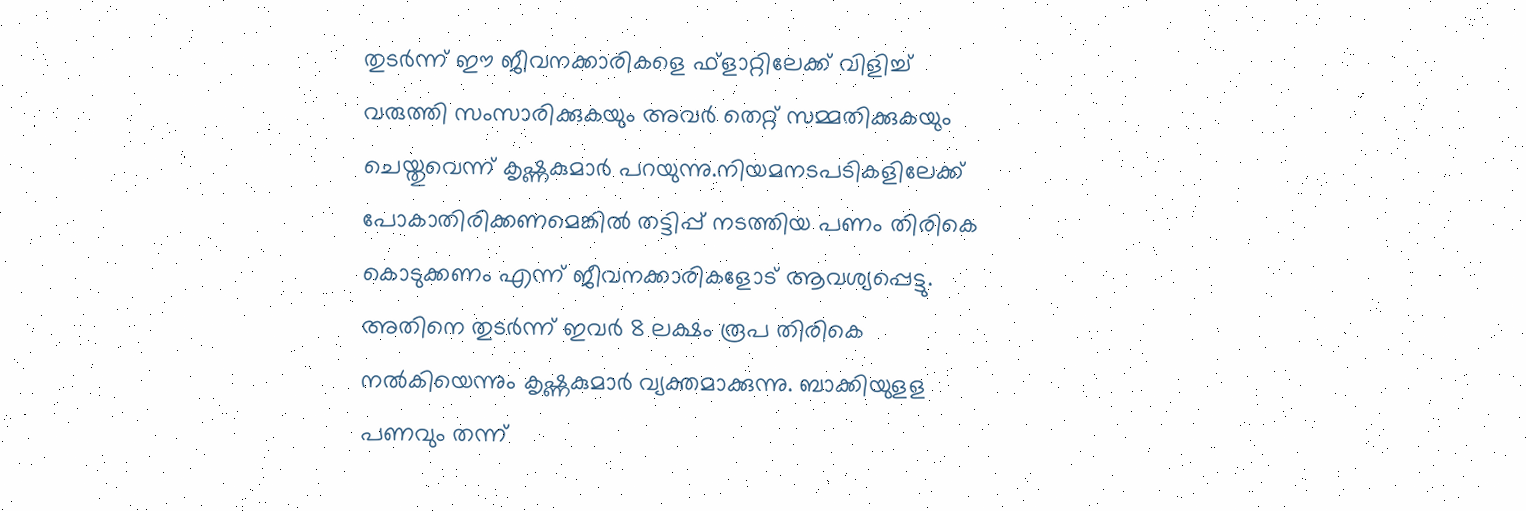തുടര്‍ന്ന് ഈ ജീവനക്കാരികളെ ഫ്‌ളാറ്റിലേക്ക് വിളിച്ച്‌ വരുത്തി സംസാരിക്കുകയും അവര്‍ തെറ്റ് സമ്മതിക്കുകയും ചെയ്തുവെന്ന് കൃഷ്ണകുമാര്‍ പറയുന്നു.നിയമനടപടികളിലേക്ക് പോകാതിരിക്കണമെങ്കില്‍ തട്ടിപ്പ് നടത്തിയ പണം തിരികെ കൊടുക്കണം എന്ന് ജീവനക്കാരികളോട് ആവശ്യപ്പെട്ടു. അതിനെ തുടര്‍ന്ന് ഇവര്‍ 8 ലക്ഷം രൂപ തിരികെ നല്‍കിയെന്നും കൃഷ്ണകുമാര്‍ വ്യക്തമാക്കുന്നു. ബാക്കിയുളള പണവും തന്ന്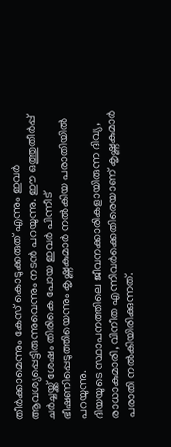തീര്‍ക്കാമെന്നും കേസ് കൊടുക്കരുത് എന്നും ഇവര്‍ ആവശ്യപ്പെട്ടിരുന്നുവെന്നും നടന്‍ പറയുന്നു. ഈ ഒത്തുതീര്‍പ്പ് ചര്‍ച്ചയ്ക്ക് ശേഷം തിരികെ പോയ ഇവര്‍ പിന്നീട് ഭീഷണിപ്പെടുത്തിയെന്നും കൃഷ്ണകുമാര്‍ നല്‍കിയ പരാതിയില്‍ പറയുന്നു.
ദിയയുടെ സ്ഥാപനത്തിലെ ജീവനക്കാരികളായിരുന്ന ദിവ്യ, രാധാകുമാരി, വിനീത എന്നിവര്‍ക്കെതിരെയാണ് കൃഷ്ണകുമാര്‍ പരാതി നല്‍കിയിരിക്കുന്നത്.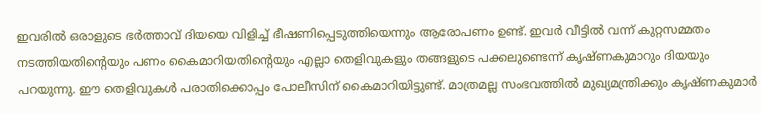ഇവരില്‍ ഒരാളുടെ ഭര്‍ത്താവ് ദിയയെ വിളിച്ച്‌ ഭീഷണിപ്പെടുത്തിയെന്നും ആരോപണം ഉണ്ട്. ഇവര്‍ വീട്ടില്‍ വന്ന് കുറ്റസമ്മതം നടത്തിയതിന്റെയും പണം കൈമാറിയതിന്റെയും എല്ലാ തെളിവുകളും തങ്ങളുടെ പക്കലുണ്ടെന്ന് കൃഷ്ണകുമാറും ദിയയും പറയുന്നു. ഈ തെളിവുകള്‍ പരാതിക്കൊപ്പം പോലീസിന് കൈമാറിയിട്ടുണ്ട്. മാത്രമല്ല സംഭവത്തില്‍ മുഖ്യമന്ത്രിക്കും കൃഷ്ണകുമാര്‍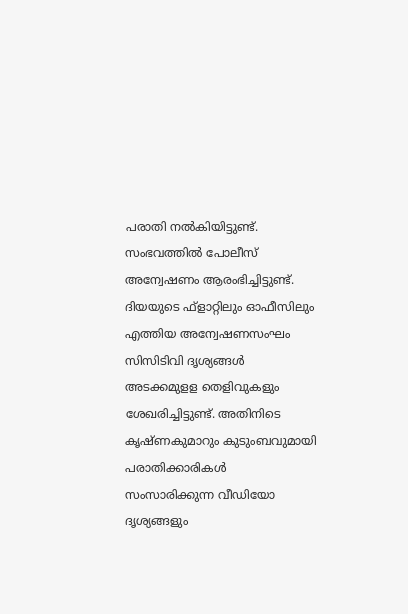പരാതി നല്‍കിയിട്ടുണ്ട്.
സംഭവത്തില്‍ പോലീസ് അന്വേഷണം ആരംഭിച്ചിട്ടുണ്ട്. ദിയയുടെ ഫ്‌ളാറ്റിലും ഓഫീസിലും എത്തിയ അന്വേഷണസംഘം സിസിടിവി ദൃശ്യങ്ങള്‍ അടക്കമുളള തെളിവുകളും ശേഖരിച്ചിട്ടുണ്ട്. അതിനിടെ കൃഷ്ണകുമാറും കുടുംബവുമായി പരാതിക്കാരികള്‍ സംസാരിക്കുന്ന വീഡിയോ ദൃശ്യങ്ങളും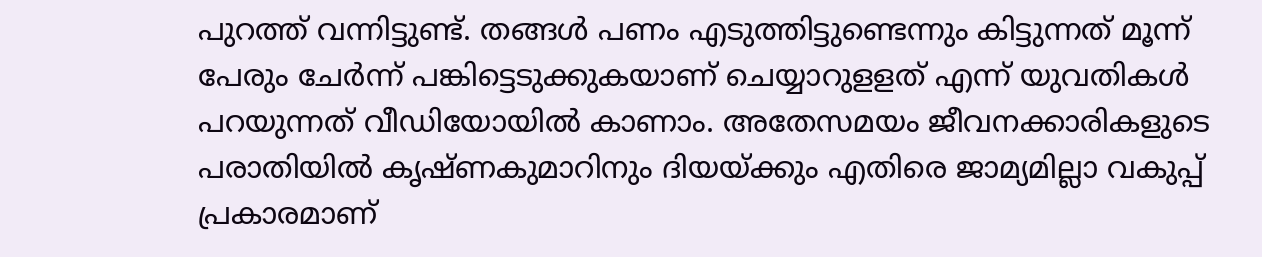പുറത്ത് വന്നിട്ടുണ്ട്. തങ്ങള്‍ പണം എടുത്തിട്ടുണ്ടെന്നും കിട്ടുന്നത് മൂന്ന് പേരും ചേര്‍ന്ന് പങ്കിട്ടെടുക്കുകയാണ് ചെയ്യാറുളളത് എന്ന് യുവതികള്‍ പറയുന്നത് വീഡിയോയില്‍ കാണാം. അതേസമയം ജീവനക്കാരികളുടെ പരാതിയില്‍ കൃഷ്ണകുമാറിനും ദിയയ്ക്കും എതിരെ ജാമ്യമില്ലാ വകുപ്പ് പ്രകാരമാണ്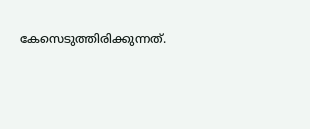കേസെടുത്തിരിക്കുന്നത്.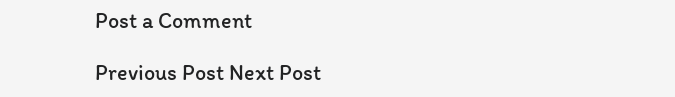Post a Comment

Previous Post Next Post